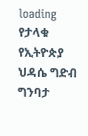loading
የታላቁ የኢትዮጵያ ህዳሴ ግድብ ግንባታ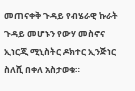መጠናቀቅ ጉዳይ የብሄራዊ ኩራት ጉዳይ መሆኑን የውሃ መስኖና ኢነርጂ ሚኒስትር ዶክተር ኢንጅነር ስለሺ በቀለ አስታወቁ።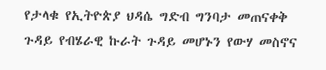የታላቁ የኢትዮጵያ ህዳሴ ግድብ ግንባታ መጠናቀቅ ጉዳይ የብሄራዊ ኩራት ጉዳይ መሆኑን የውሃ መስኖና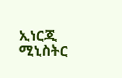ኢነርጂ ሚኒስትር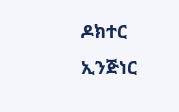ዶክተር ኢንጅነር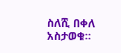ስለሺ በቀለ አስታወቁ።